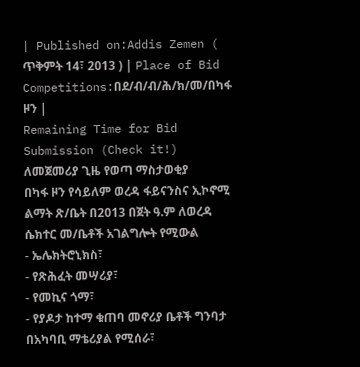| Published on:Addis Zemen ( ጥቅምት 14፣ 2013 ) | Place of Bid Competitions:በደ/ብ/ብ/ሕ/ክ/መ/በካፋ ዞን |
Remaining Time for Bid Submission (Check it!)
ለመጀመሪያ ጊዜ የወጣ ማስታወቂያ
በካፋ ዞን የሳይለም ወረዳ ፋይናንስና ኢኮኖሚ ልማት ጽ/ቤት በ2013 በጀት ዓ.ም ለወረዳ ሴክተር መ/ቤቶች አገልግሎት የሚውል
- ኤሌክትሮኒክስ፣
- የጽሕፈት መሣሪያ፣
- የመኪና ጎማ፣
- የያዶታ ከተማ ቁጠባ መኖሪያ ቤቶች ግንባታ በአካባቢ ማቴሪያል የሚሰራ፣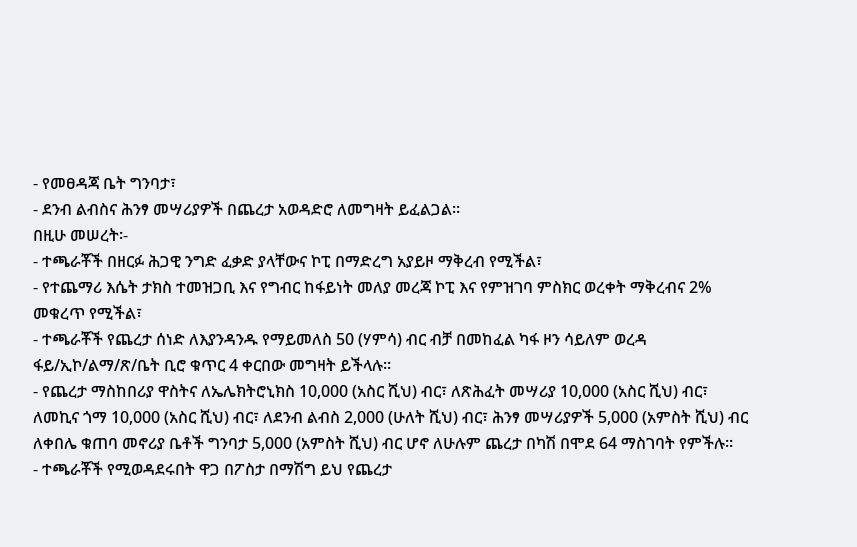- የመፀዳጃ ቤት ግንባታ፣
- ደንብ ልብስና ሕንፃ መሣሪያዎች በጨረታ አወዳድሮ ለመግዛት ይፈልጋል፡፡
በዚሁ መሠረት፡-
- ተጫራቾች በዘርፉ ሕጋዊ ንግድ ፈቃድ ያላቸውና ኮፒ በማድረግ አያይዞ ማቅረብ የሚችል፣
- የተጨማሪ እሴት ታክስ ተመዝጋቢ እና የግብር ከፋይነት መለያ መረጃ ኮፒ እና የምዝገባ ምስክር ወረቀት ማቅረብና 2% መቁረጥ የሚችል፣
- ተጫራቾች የጨረታ ሰነድ ለእያንዳንዱ የማይመለስ 50 (ሃምሳ) ብር ብቻ በመከፈል ካፋ ዞን ሳይለም ወረዳ ፋይ/ኢኮ/ልማ/ጽ/ቤት ቢሮ ቁጥር 4 ቀርበው መግዛት ይችላሉ፡፡
- የጨረታ ማስከበሪያ ዋስትና ለኤሌክትሮኒክስ 10,000 (አስር ሺህ) ብር፣ ለጽሕፈት መሣሪያ 10,000 (አስር ሺህ) ብር፣ ለመኪና ጎማ 10,000 (አስር ሺህ) ብር፣ ለደንብ ልብስ 2,000 (ሁለት ሺህ) ብር፣ ሕንፃ መሣሪያዎች 5,000 (አምስት ሺህ) ብር ለቀበሌ ቁጠባ መኖሪያ ቤቶች ግንባታ 5,000 (አምስት ሺህ) ብር ሆኖ ለሁሉም ጨረታ በካሽ በሞደ 64 ማስገባት የምችሉ፡፡
- ተጫራቾች የሚወዳደሩበት ዋጋ በፖስታ በማሽግ ይህ የጨረታ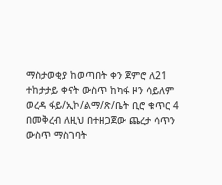ማስታወቂያ ከወጣበት ቀን ጀምሮ ለ21 ተከታታይ ቀናት ውስጥ ከካፋ ዞን ሳይለም ወረዳ ፋይ/ኢኮ/ልማ/ጽ/ቤት ቢሮ ቁጥር 4 በመቅረብ ለዚህ በተዘጋጀው ጨረታ ሳጥን ውስጥ ማስገባት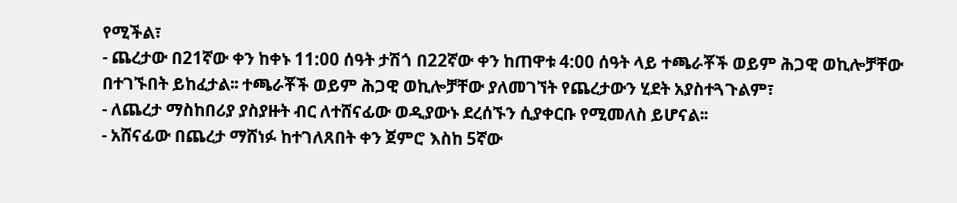የሚችል፣
- ጨረታው በ21ኛው ቀን ከቀኑ 11:00 ሰዓት ታሽጎ በ22ኛው ቀን ከጠዋቱ 4:00 ሰዓት ላይ ተጫራቾች ወይም ሕጋዊ ወኪሎቻቸው በተገኙበት ይከፈታል፡፡ ተጫራቾች ወይም ሕጋዊ ወኪሎቻቸው ያለመገኘት የጨረታውን ሂደት አያስተጓጉልም፣
- ለጨረታ ማስከበሪያ ያስያዙት ብር ለተሸናፊው ወዲያውኑ ደረሰኙን ሲያቀርቡ የሚመለስ ይሆናል፡፡
- አሸናፊው በጨረታ ማሸነፉ ከተገለጸበት ቀን ጀምሮ እስከ 5ኛው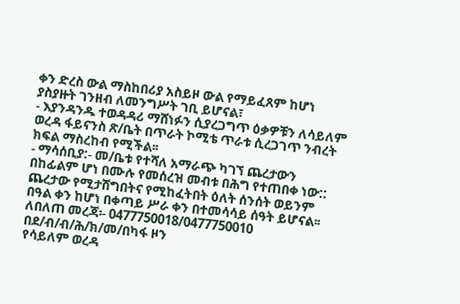ቀን ድረስ ውል ማስከበሪያ አስይዞ ውል የማይፈጸም ከሆነ ያስያዙት ገንዘብ ለመንግሥት ገቢ ይሆናል፣
- እያንዳንዱ ተወዳዳሪ ማሸነፉን ሲያረጋግጥ ዕቃዎቹን ለሳይለም ወረዳ ፋይናንስ ጽ/ቤት በጥራት ኮሚቴ ጥራቱ ሲረጋገጥ ንብረት ክፍል ማስረከብ የሚችል፡፡
- ማሳሰቢያ:- መ/ቤቱ የተሻለ አማራጭ ካገኘ ጨረታውን በከፊልም ሆነ በሙሉ የመሰረዝ መብቱ በሕግ የተጠበቀ ነው:: ጨረታው የሚታሸግበትና የሚከፈትበት ዕለት ሰንሰት ወይንም በዓል ቀን ከሆነ በቀጣይ ሥራ ቀን በተመሳሳይ ሰዓት ይሆናል፡፡
ለበለጠ መረጃ፡- 0477750018/0477750010
በደ/ብ/ብ/ሕ/ክ/መ/በካፋ ዞን
የሳይለም ወረዳ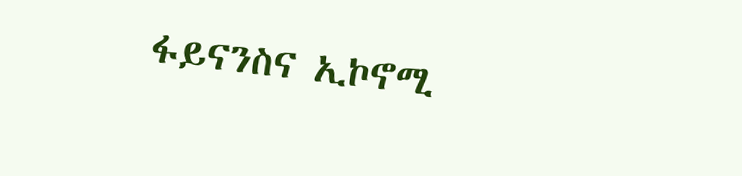ፋይናንስና ኢኮኖሚ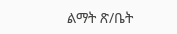ልማት ጽ/ቤት